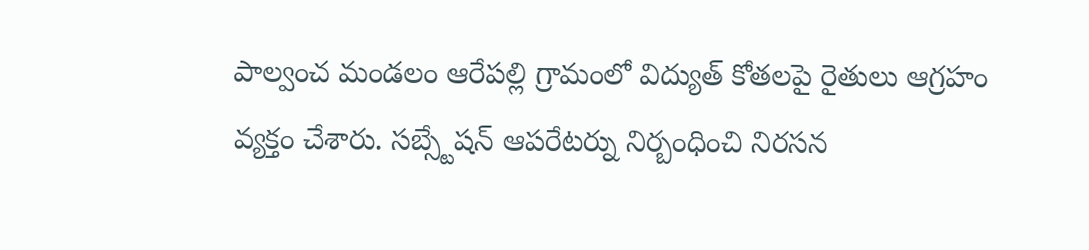పాల్వంచ మండలం ఆరేపల్లి గ్రామంలో విద్యుత్ కోతలపై రైతులు ఆగ్రహం వ్యక్తం చేశారు. సబ్స్టేషన్ ఆపరేటర్ను నిర్బంధించి నిరసన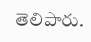తెలిపారు.